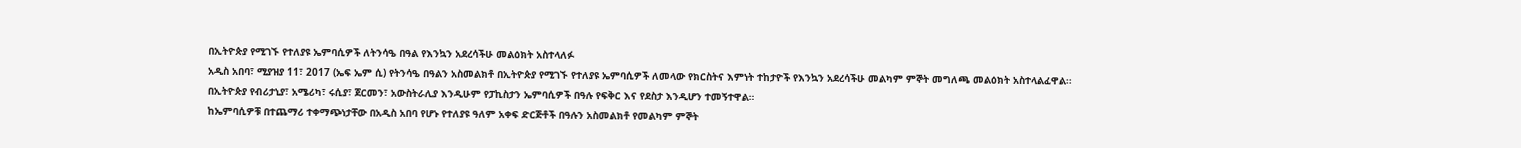በኢትዮጵያ የሚገኙ የተለያዩ ኤምባሲዎች ለትንሳዔ በዓል የእንኳን አደረሳችሁ መልዕክት አስተላለፉ
አዲስ አበባ፣ ሚያዝያ 11፣ 2017 (ኤፍ ኤም ሲ) የትንሳዔ በዓልን አስመልክቶ በኢትዮጵያ የሚገኙ የተለያዩ ኤምባሲዎች ለመላው የክርስትና እምነት ተከታዮች የእንኳን አደረሳችሁ መልካም ምኞት መግለጫ መልዕክት አስተላልፈዋል፡፡
በኢትዮጵያ የብሪታኒያ፣ አሜሪካ፣ ሩሲያ፣ ጀርመን፣ አውስትራሊያ እንዲሁም የፓኪስታን ኤምባሲዎች በዓሉ የፍቅር እና የደስታ እንዲሆን ተመኝተዋል።
ከኤምባሲዎቹ በተጨማሪ ተቀማጭነታቸው በአዲስ አበባ የሆኑ የተለያዩ ዓለም አቀፍ ድርጅቶች በዓሉን አስመልክቶ የመልካም ምኞት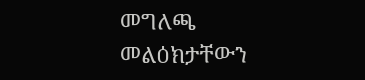መግለጫ መልዕክታቸውን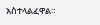አስተላልፈዋል።